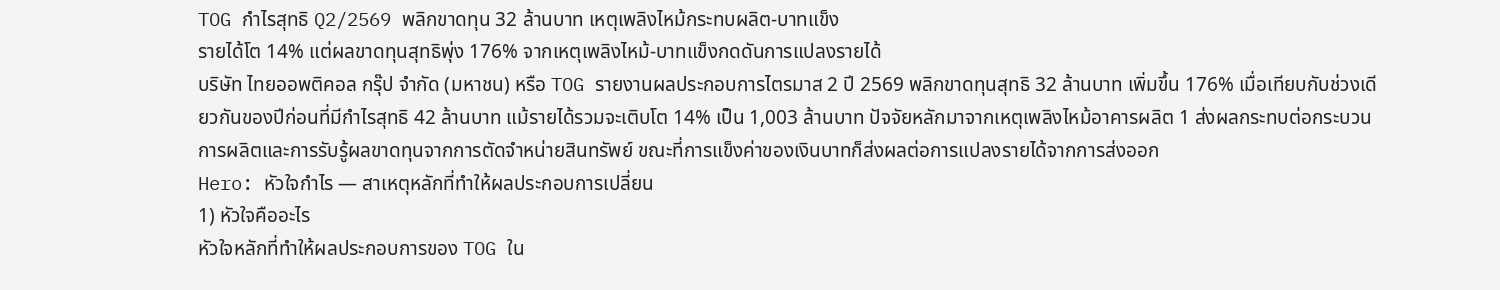TOG กำไรสุทธิ Q2/2569 พลิกขาดทุน 32 ล้านบาท เหตุเพลิงไหม้กระทบผลิต-บาทแข็ง
รายได้โต 14% แต่ผลขาดทุนสุทธิพุ่ง 176% จากเหตุเพลิงไหม้-บาทแข็งกดดันการแปลงรายได้
บริษัท ไทยออพติคอล กรุ๊ป จำกัด (มหาชน) หรือ TOG รายงานผลประกอบการไตรมาส 2 ปี 2569 พลิกขาดทุนสุทธิ 32 ล้านบาท เพิ่มขึ้น 176% เมื่อเทียบกับช่วงเดียวกันของปีก่อนที่มีกำไรสุทธิ 42 ล้านบาท แม้รายได้รวมจะเติบโต 14% เป็น 1,003 ล้านบาท ปัจจัยหลักมาจากเหตุเพลิงไหม้อาคารผลิต 1 ส่งผลกระทบต่อกระบวนการผลิตและการรับรู้ผลขาดทุนจากการตัดจำหน่ายสินทรัพย์ ขณะที่การแข็งค่าของเงินบาทก็ส่งผลต่อการแปลงรายได้จากการส่งออก
Hero: หัวใจกำไร — สาเหตุหลักที่ทำให้ผลประกอบการเปลี่ยน
1) หัวใจคืออะไร
หัวใจหลักที่ทำให้ผลประกอบการของ TOG ใน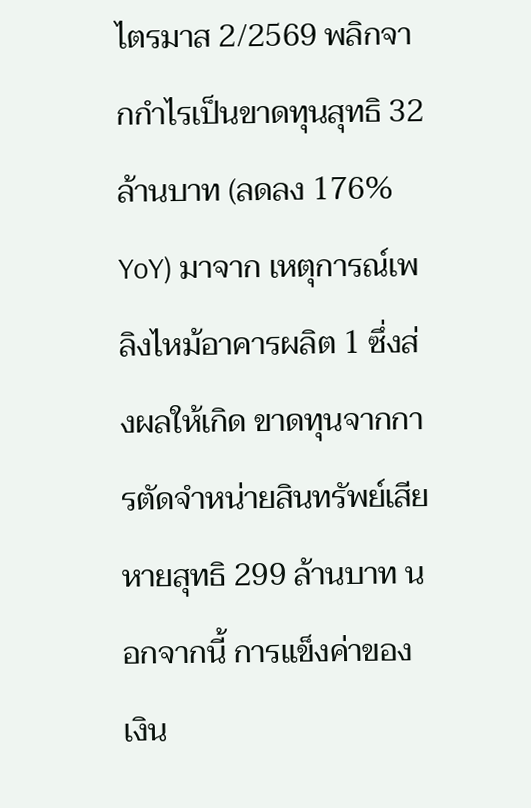ไตรมาส 2/2569 พลิกจากกำไรเป็นขาดทุนสุทธิ 32 ล้านบาท (ลดลง 176% YoY) มาจาก เหตุการณ์เพลิงไหม้อาคารผลิต 1 ซึ่งส่งผลให้เกิด ขาดทุนจากการตัดจำหน่ายสินทรัพย์เสียหายสุทธิ 299 ล้านบาท นอกจากนี้ การแข็งค่าของเงิน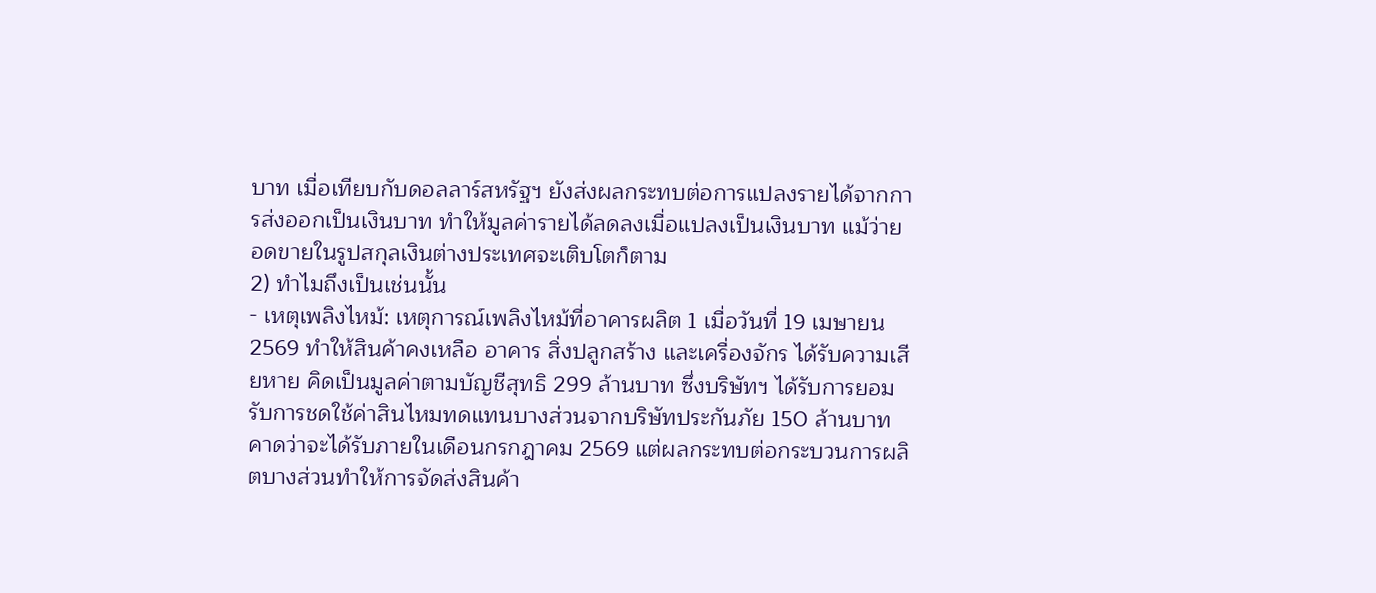บาท เมื่อเทียบกับดอลลาร์สหรัฐฯ ยังส่งผลกระทบต่อการแปลงรายได้จากการส่งออกเป็นเงินบาท ทำให้มูลค่ารายได้ลดลงเมื่อแปลงเป็นเงินบาท แม้ว่ายอดขายในรูปสกุลเงินต่างประเทศจะเติบโตก็ตาม
2) ทำไมถึงเป็นเช่นนั้น
- เหตุเพลิงไหม้: เหตุการณ์เพลิงไหม้ที่อาคารผลิต 1 เมื่อวันที่ 19 เมษายน 2569 ทำให้สินค้าคงเหลือ อาคาร สิ่งปลูกสร้าง และเครื่องจักร ได้รับความเสียหาย คิดเป็นมูลค่าตามบัญชีสุทธิ 299 ล้านบาท ซึ่งบริษัทฯ ได้รับการยอมรับการชดใช้ค่าสินไหมทดแทนบางส่วนจากบริษัทประกันภัย 150 ล้านบาท คาดว่าจะได้รับภายในเดือนกรกฎาคม 2569 แต่ผลกระทบต่อกระบวนการผลิตบางส่วนทำให้การจัดส่งสินค้า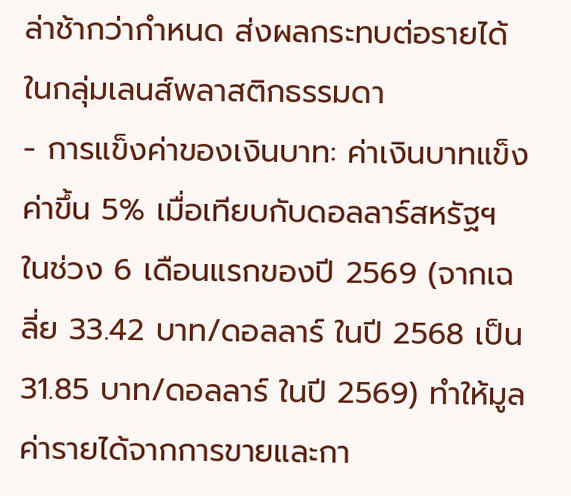ล่าช้ากว่ากำหนด ส่งผลกระทบต่อรายได้ในกลุ่มเลนส์พลาสติกธรรมดา
- การแข็งค่าของเงินบาท: ค่าเงินบาทแข็งค่าขึ้น 5% เมื่อเทียบกับดอลลาร์สหรัฐฯ ในช่วง 6 เดือนแรกของปี 2569 (จากเฉลี่ย 33.42 บาท/ดอลลาร์ ในปี 2568 เป็น 31.85 บาท/ดอลลาร์ ในปี 2569) ทำให้มูลค่ารายได้จากการขายและกา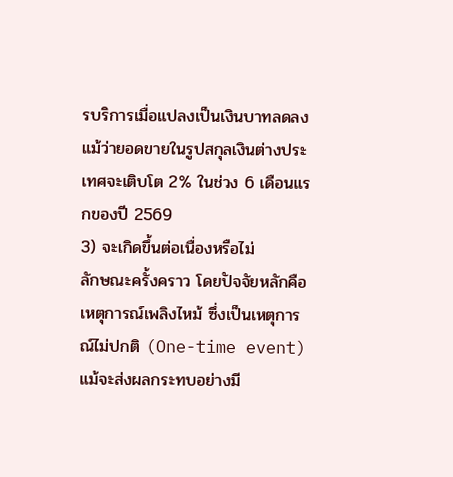รบริการเมื่อแปลงเป็นเงินบาทลดลง แม้ว่ายอดขายในรูปสกุลเงินต่างประเทศจะเติบโต 2% ในช่วง 6 เดือนแรกของปี 2569
3) จะเกิดขึ้นต่อเนื่องหรือไม่
ลักษณะครั้งคราว โดยปัจจัยหลักคือเหตุการณ์เพลิงไหม้ ซึ่งเป็นเหตุการณ์ไม่ปกติ (One-time event) แม้จะส่งผลกระทบอย่างมี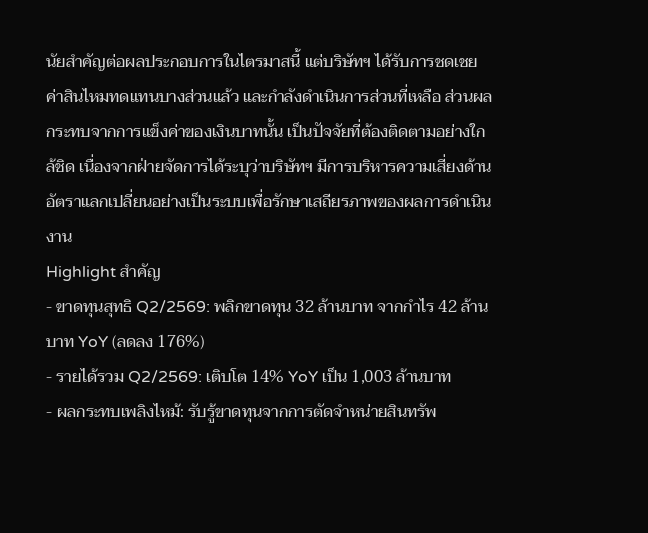นัยสำคัญต่อผลประกอบการในไตรมาสนี้ แต่บริษัทฯ ได้รับการชดเชยค่าสินไหมทดแทนบางส่วนแล้ว และกำลังดำเนินการส่วนที่เหลือ ส่วนผลกระทบจากการแข็งค่าของเงินบาทนั้น เป็นปัจจัยที่ต้องติดตามอย่างใกล้ชิด เนื่องจากฝ่ายจัดการได้ระบุว่าบริษัทฯ มีการบริหารความเสี่ยงด้านอัตราแลกเปลี่ยนอย่างเป็นระบบเพื่อรักษาเสถียรภาพของผลการดำเนินงาน
Highlight สำคัญ
- ขาดทุนสุทธิ Q2/2569: พลิกขาดทุน 32 ล้านบาท จากกำไร 42 ล้านบาท YoY (ลดลง 176%)
- รายได้รวม Q2/2569: เติบโต 14% YoY เป็น 1,003 ล้านบาท
- ผลกระทบเพลิงไหม้: รับรู้ขาดทุนจากการตัดจำหน่ายสินทรัพ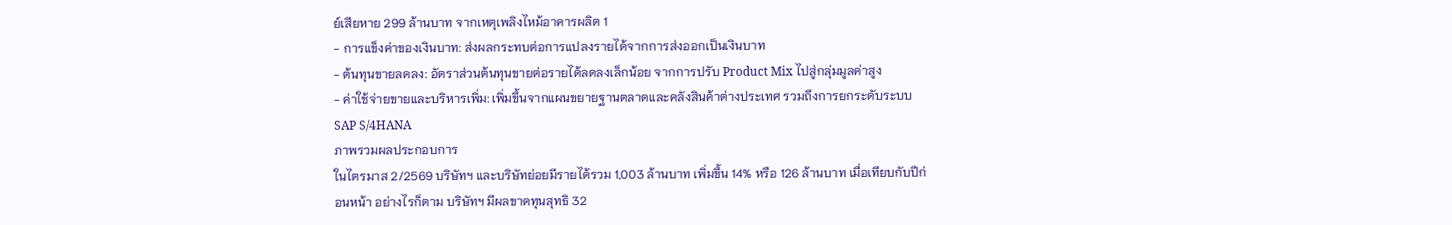ย์เสียหาย 299 ล้านบาท จากเหตุเพลิงไหม้อาคารผลิต 1
- การแข็งค่าของเงินบาท: ส่งผลกระทบต่อการแปลงรายได้จากการส่งออกเป็นเงินบาท
- ต้นทุนขายลดลง: อัตราส่วนต้นทุนขายต่อรายได้ลดลงเล็กน้อย จากการปรับ Product Mix ไปสู่กลุ่มมูลค่าสูง
- ค่าใช้จ่ายขายและบริหารเพิ่ม: เพิ่มขึ้นจากแผนขยายฐานตลาดและคลังสินค้าต่างประเทศ รวมถึงการยกระดับระบบ SAP S/4HANA
ภาพรวมผลประกอบการ
ในไตรมาส 2/2569 บริษัทฯ และบริษัทย่อยมีรายได้รวม 1,003 ล้านบาท เพิ่มขึ้น 14% หรือ 126 ล้านบาท เมื่อเทียบกับปีก่อนหน้า อย่างไรก็ตาม บริษัทฯ มีผลขาดทุนสุทธิ 32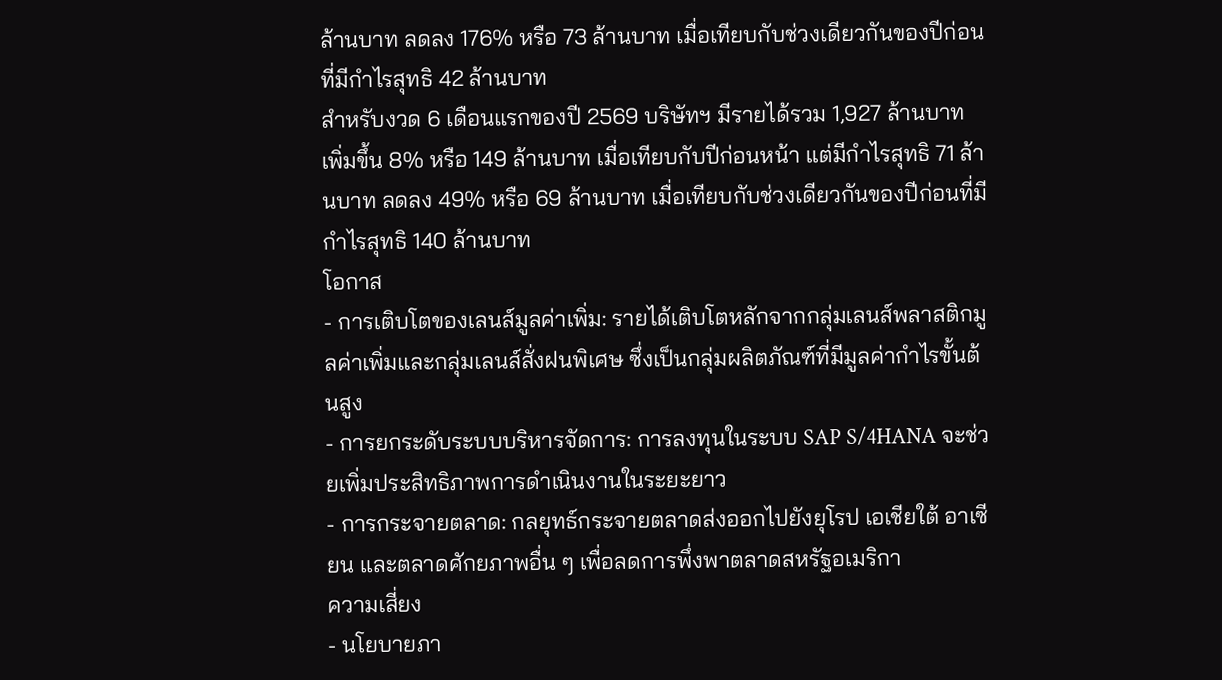ล้านบาท ลดลง 176% หรือ 73 ล้านบาท เมื่อเทียบกับช่วงเดียวกันของปีก่อนที่มีกำไรสุทธิ 42 ล้านบาท
สำหรับงวด 6 เดือนแรกของปี 2569 บริษัทฯ มีรายได้รวม 1,927 ล้านบาท เพิ่มขึ้น 8% หรือ 149 ล้านบาท เมื่อเทียบกับปีก่อนหน้า แต่มีกำไรสุทธิ 71 ล้านบาท ลดลง 49% หรือ 69 ล้านบาท เมื่อเทียบกับช่วงเดียวกันของปีก่อนที่มีกำไรสุทธิ 140 ล้านบาท
โอกาส
- การเติบโตของเลนส์มูลค่าเพิ่ม: รายได้เติบโตหลักจากกลุ่มเลนส์พลาสติกมูลค่าเพิ่มและกลุ่มเลนส์สั่งฝนพิเศษ ซึ่งเป็นกลุ่มผลิตภัณฑ์ที่มีมูลค่ากำไรขั้นต้นสูง
- การยกระดับระบบบริหารจัดการ: การลงทุนในระบบ SAP S/4HANA จะช่วยเพิ่มประสิทธิภาพการดำเนินงานในระยะยาว
- การกระจายตลาด: กลยุทธ์กระจายตลาดส่งออกไปยังยุโรป เอเชียใต้ อาเซียน และตลาดศักยภาพอื่น ๆ เพื่อลดการพึ่งพาตลาดสหรัฐอเมริกา
ความเสี่ยง
- นโยบายภา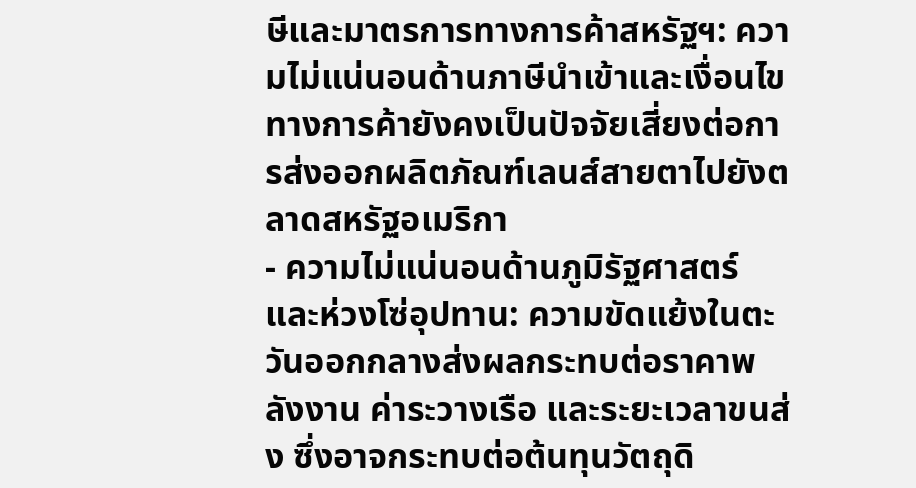ษีและมาตรการทางการค้าสหรัฐฯ: ความไม่แน่นอนด้านภาษีนำเข้าและเงื่อนไขทางการค้ายังคงเป็นปัจจัยเสี่ยงต่อการส่งออกผลิตภัณฑ์เลนส์สายตาไปยังตลาดสหรัฐอเมริกา
- ความไม่แน่นอนด้านภูมิรัฐศาสตร์และห่วงโซ่อุปทาน: ความขัดแย้งในตะวันออกกลางส่งผลกระทบต่อราคาพลังงาน ค่าระวางเรือ และระยะเวลาขนส่ง ซึ่งอาจกระทบต่อต้นทุนวัตถุดิ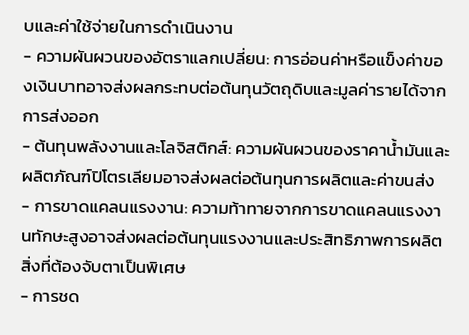บและค่าใช้จ่ายในการดำเนินงาน
- ความผันผวนของอัตราแลกเปลี่ยน: การอ่อนค่าหรือแข็งค่าของเงินบาทอาจส่งผลกระทบต่อต้นทุนวัตถุดิบและมูลค่ารายได้จากการส่งออก
- ต้นทุนพลังงานและโลจิสติกส์: ความผันผวนของราคาน้ำมันและผลิตภัณฑ์ปิโตรเลียมอาจส่งผลต่อต้นทุนการผลิตและค่าขนส่ง
- การขาดแคลนแรงงาน: ความท้าทายจากการขาดแคลนแรงงานทักษะสูงอาจส่งผลต่อต้นทุนแรงงานและประสิทธิภาพการผลิต
สิ่งที่ต้องจับตาเป็นพิเศษ
- การชด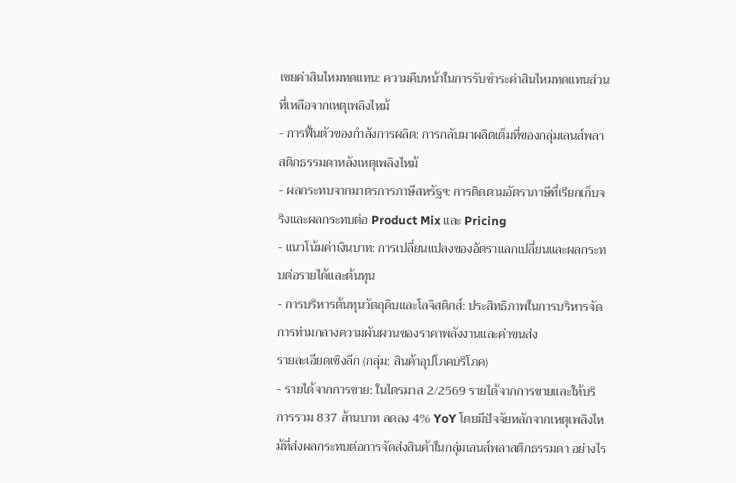เชยค่าสินไหมทดแทน: ความคืบหน้าในการรับชำระค่าสินไหมทดแทนส่วนที่เหลือจากเหตุเพลิงไหม้
- การฟื้นตัวของกำลังการผลิต: การกลับมาผลิตเต็มที่ของกลุ่มเลนส์พลาสติกธรรมดาหลังเหตุเพลิงไหม้
- ผลกระทบจากมาตรการภาษีสหรัฐฯ: การติดตามอัตราภาษีที่เรียกเก็บจริงและผลกระทบต่อ Product Mix และ Pricing
- แนวโน้มค่าเงินบาท: การเปลี่ยนแปลงของอัตราแลกเปลี่ยนและผลกระทบต่อรายได้และต้นทุน
- การบริหารต้นทุนวัตถุดิบและโลจิสติกส์: ประสิทธิภาพในการบริหารจัดการท่ามกลางความผันผวนของราคาพลังงานและค่าขนส่ง
รายละเอียดเชิงลึก (กลุ่ม: สินค้าอุปโภคบริโภค)
- รายได้จากการขาย: ในไตรมาส 2/2569 รายได้จากการขายและให้บริการรวม 837 ล้านบาท ลดลง 4% YoY โดยมีปัจจัยหลักจากเหตุเพลิงไหม้ที่ส่งผลกระทบต่อการจัดส่งสินค้าในกลุ่มเลนส์พลาสติกธรรมดา อย่างไร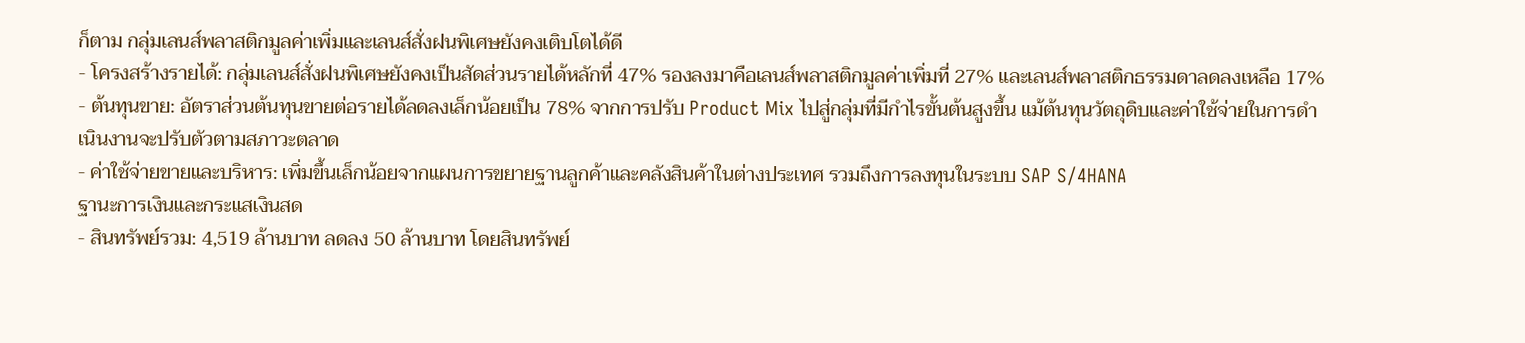ก็ตาม กลุ่มเลนส์พลาสติกมูลค่าเพิ่มและเลนส์สั่งฝนพิเศษยังคงเติบโตได้ดี
- โครงสร้างรายได้: กลุ่มเลนส์สั่งฝนพิเศษยังคงเป็นสัดส่วนรายได้หลักที่ 47% รองลงมาคือเลนส์พลาสติกมูลค่าเพิ่มที่ 27% และเลนส์พลาสติกธรรมดาลดลงเหลือ 17%
- ต้นทุนขาย: อัตราส่วนต้นทุนขายต่อรายได้ลดลงเล็กน้อยเป็น 78% จากการปรับ Product Mix ไปสู่กลุ่มที่มีกำไรขั้นต้นสูงขึ้น แม้ต้นทุนวัตถุดิบและค่าใช้จ่ายในการดำเนินงานจะปรับตัวตามสภาวะตลาด
- ค่าใช้จ่ายขายและบริหาร: เพิ่มขึ้นเล็กน้อยจากแผนการขยายฐานลูกค้าและคลังสินค้าในต่างประเทศ รวมถึงการลงทุนในระบบ SAP S/4HANA
ฐานะการเงินและกระแสเงินสด
- สินทรัพย์รวม: 4,519 ล้านบาท ลดลง 50 ล้านบาท โดยสินทรัพย์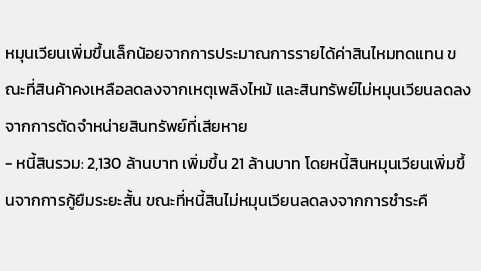หมุนเวียนเพิ่มขึ้นเล็กน้อยจากการประมาณการรายได้ค่าสินไหมทดแทน ขณะที่สินค้าคงเหลือลดลงจากเหตุเพลิงไหม้ และสินทรัพย์ไม่หมุนเวียนลดลงจากการตัดจำหน่ายสินทรัพย์ที่เสียหาย
- หนี้สินรวม: 2,130 ล้านบาท เพิ่มขึ้น 21 ล้านบาท โดยหนี้สินหมุนเวียนเพิ่มขึ้นจากการกู้ยืมระยะสั้น ขณะที่หนี้สินไม่หมุนเวียนลดลงจากการชำระคื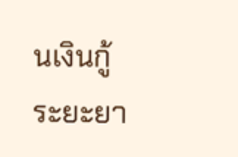นเงินกู้ระยะยา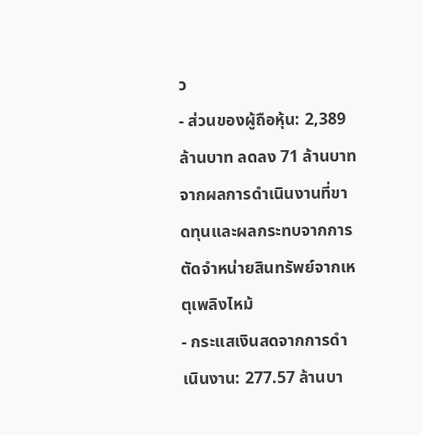ว
- ส่วนของผู้ถือหุ้น: 2,389 ล้านบาท ลดลง 71 ล้านบาท จากผลการดำเนินงานที่ขาดทุนและผลกระทบจากการตัดจำหน่ายสินทรัพย์จากเหตุเพลิงไหม้
- กระแสเงินสดจากการดำเนินงาน: 277.57 ล้านบา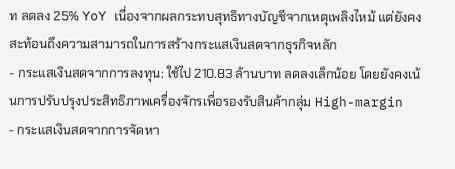ท ลดลง 25% YoY เนื่องจากผลกระทบสุทธิทางบัญชีจากเหตุเพลิงไหม้ แต่ยังคงสะท้อนถึงความสามารถในการสร้างกระแสเงินสดจากธุรกิจหลัก
- กระแสเงินสดจากการลงทุน: ใช้ไป 210.83 ล้านบาท ลดลงเล็กน้อย โดยยังคงเน้นการปรับปรุงประสิทธิภาพเครื่องจักรเพื่อรองรับสินค้ากลุ่ม High-margin
- กระแสเงินสดจากการจัดหา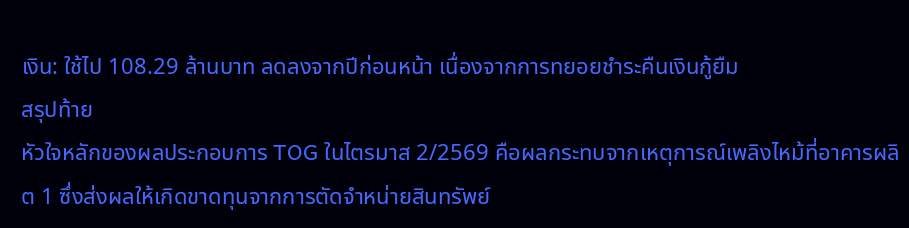เงิน: ใช้ไป 108.29 ล้านบาท ลดลงจากปีก่อนหน้า เนื่องจากการทยอยชำระคืนเงินกู้ยืม
สรุปท้าย
หัวใจหลักของผลประกอบการ TOG ในไตรมาส 2/2569 คือผลกระทบจากเหตุการณ์เพลิงไหม้ที่อาคารผลิต 1 ซึ่งส่งผลให้เกิดขาดทุนจากการตัดจำหน่ายสินทรัพย์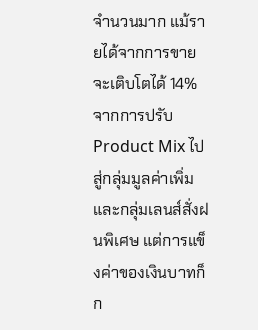จำนวนมาก แม้รายได้จากการขายจะเติบโตได้ 14% จากการปรับ Product Mix ไปสู่กลุ่มมูลค่าเพิ่มและกลุ่มเลนส์สั่งฝนพิเศษ แต่การแข็งค่าของเงินบาทก็ก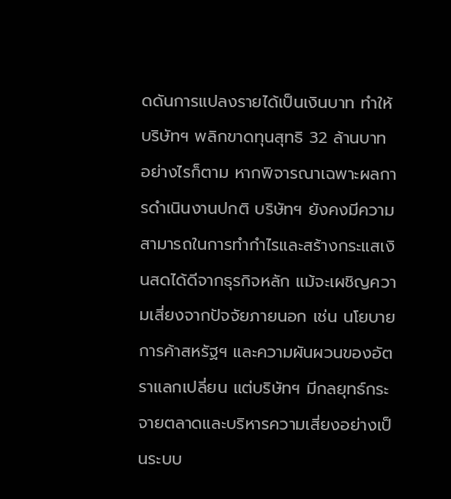ดดันการแปลงรายได้เป็นเงินบาท ทำให้บริษัทฯ พลิกขาดทุนสุทธิ 32 ล้านบาท อย่างไรก็ตาม หากพิจารณาเฉพาะผลการดำเนินงานปกติ บริษัทฯ ยังคงมีความสามารถในการทำกำไรและสร้างกระแสเงินสดได้ดีจากธุรกิจหลัก แม้จะเผชิญความเสี่ยงจากปัจจัยภายนอก เช่น นโยบายการค้าสหรัฐฯ และความผันผวนของอัตราแลกเปลี่ยน แต่บริษัทฯ มีกลยุทธ์กระจายตลาดและบริหารความเสี่ยงอย่างเป็นระบบ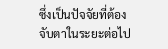ซึ่งเป็นปัจจัยที่ต้องจับตาในระยะต่อไป